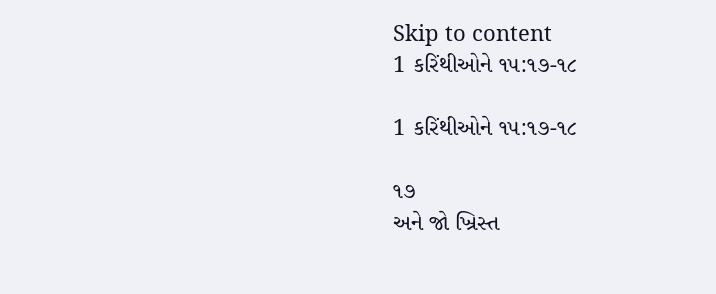Skip to content
1 કરિંથીઓને ૧૫:૧૭-૧૮

1 કરિંથીઓને ૧૫:૧૭-૧૮

૧૭
અને જો ખ્રિસ્ત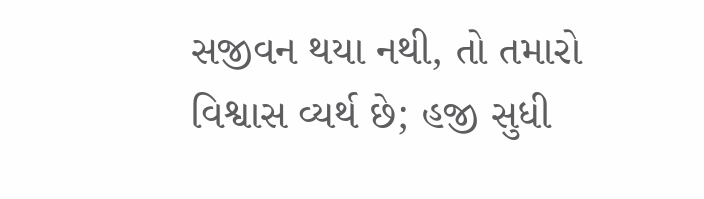સજીવન થયા નથી, તો તમારો વિશ્વાસ વ્યર્થ છે; હજી સુધી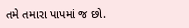તમે તમારા પાપમાં જ છો.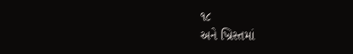૧૮
અને ખ્રિસ્તમાં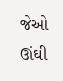જેઓ ઊંઘી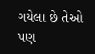ગયેલા છે તેઓ પણ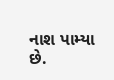નાશ પામ્યા છે.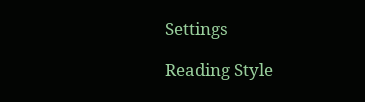Settings

Reading Style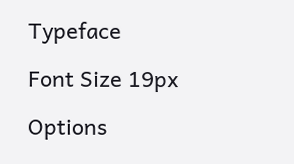Typeface

Font Size 19px

Options